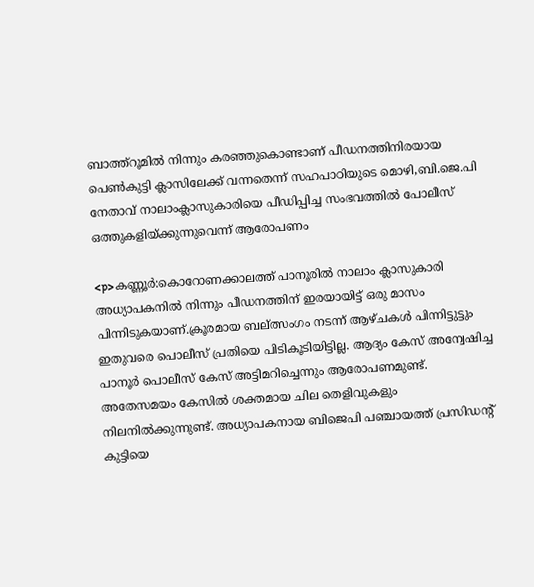ബാത്ത്‌റൂമില്‍ നിന്നും കരഞ്ഞുകൊണ്ടാണ് പീഡനത്തിനിരയായ പെണ്‍കുട്ടി ക്ലാസിലേക്ക് വന്നതെന്ന് സഹപാഠിയുടെ മൊഴി,ബി.ജെ.പി നേതാവ് നാലാംക്ലാസുകാരിയെ പീഡിപ്പിച്ച സംഭവത്തില്‍ പോലീസ് ഒത്തുകളിയ്ക്കുന്നുവെന്ന് ആരോപണം

<p>കണ്ണൂര്‍:കൊറോണക്കാലത്ത് പാനൂരില്‍ നാലാം ക്ലാസുകാരി അധ്യാപകനില്‍ നിന്നും പീഡനത്തിന് ഇരയായിട്ട് ഒരു മാസം പിന്നിടുകയാണ്.ക്രൂരമായ ബല്ത്സംഗം നടന്ന് ആഴ്ചകള്‍ പിന്നിട്ടുട്ടും ഇതുവരെ പൊലീസ് പ്രതിയെ പിടികൂടിയിട്ടില്ല. ആദ്യം കേസ് അന്വേഷിച്ച പാനൂര്‍ പൊലീസ് കേസ് അട്ടിമറിച്ചെന്നും ആരോപണമുണ്ട്. അതേസമയം കേസില്‍ ശക്തമായ ചില തെളിവുകളും നിലനില്‍ക്കുന്നുണ്ട്. അധ്യാപകനായ ബിജെപി പഞ്ചായത്ത് പ്രസിഡന്റ് കുട്ടിയെ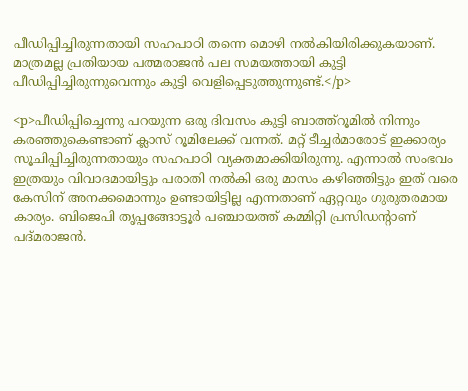പീഡിപ്പിച്ചിരുന്നതായി സഹപാഠി തന്നെ മൊഴി നല്‍കിയിരിക്കുകയാണ്. മാത്രമല്ല പ്രതിയായ പത്മരാജന്‍ പല സമയത്തായി കുട്ടി പീഡിപ്പിച്ചിരുന്നുവെന്നും കുട്ടി വെളിപ്പെടുത്തുന്നുണ്ട്.</p>

<p>പീഡിപ്പിച്ചെന്നു പറയുന്ന ഒരു ദിവസം കുട്ടി ബാത്ത്റൂമില്‍ നിന്നും കരഞ്ഞുകെണ്ടാണ് ക്ലാസ് റൂമിലേക്ക് വന്നത്. മറ്റ് ടീച്ചര്‍മാരോട് ഇക്കാര്യം സൂചിപ്പിച്ചിരുന്നതായും സഹപാഠി വ്യക്തമാക്കിയിരുന്നു. എന്നാല്‍ സംഭവം ഇത്രയും വിവാദമായിട്ടും പരാതി നല്‍കി ഒരു മാസം കഴിഞ്ഞിട്ടും ഇത് വരെ കേസിന് അനക്കമൊന്നും ഉണ്ടായിട്ടില്ല എന്നതാണ് ഏറ്റവും ഗുരുതരമായ കാര്യം. ബിജെപി തൃപ്പങ്ങോട്ടൂര്‍ പഞ്ചായത്ത് കമ്മിറ്റി പ്രസിഡന്റാണ് പദ്മരാജന്‍.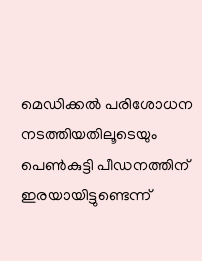മെഡിക്കല്‍ പരിശോധന നടത്തിയതിലൂടെയും പെണ്‍കുട്ടി പീഡനത്തിന് ഇരയായിട്ടുണ്ടെന്ന്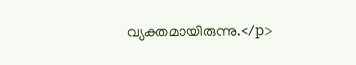വ്യക്തമായിരുന്നു.</p>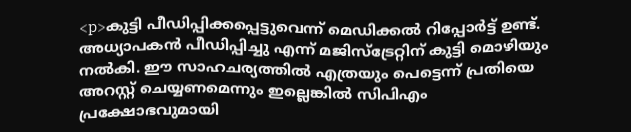<p>കുട്ടി പീഡിപ്പിക്കപ്പെട്ടുവെന്ന് മെഡിക്കല്‍ റിപ്പോര്‍ട്ട് ഉണ്ട്. അധ്യാപകന്‍ പീഡിപ്പിച്ചു എന്ന് മജിസ്ട്രേറ്റിന് കുട്ടി മൊഴിയും നല്‍കി. ഈ സാഹചര്യത്തില്‍ എത്രയും പെട്ടെന്ന് പ്രതിയെ അറസ്റ്റ് ചെയ്യണമെന്നും ഇല്ലെങ്കില്‍ സിപിഎം പ്രക്ഷോഭവുമായി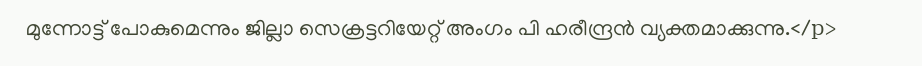മുന്നോട്ട് പോകുമെന്നും ജില്ലാ സെക്രട്ടറിയേറ്റ് അംഗം പി ഹരീന്ദ്രന്‍ വ്യക്തമാക്കുന്നു.</p>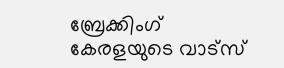ബ്രേക്കിംഗ് കേരളയുടെ വാട്സ്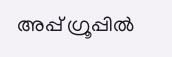അപ്പ് ഗ്രൂപ്പിൽ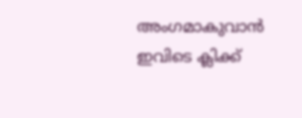അംഗമാകുവാൻ ഇവിടെ ക്ലിക്ക്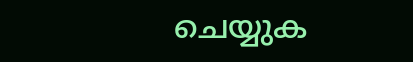ചെയ്യുക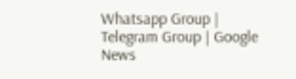Whatsapp Group | Telegram Group | Google News